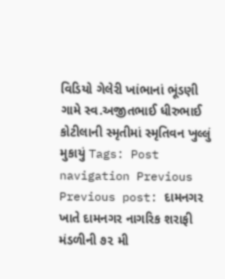વિડિયો ગેલેરી ખાંભાનાં ભૂંડણી ગામે સ્વ.અજીતભાઈ ધીરુભાઈ કોટીલાની સ્મૃતીમાં સ્મૃતિવન ખુલ્લું મુકાયું Tags: Post navigation Previous Previous post: દામનગર ખાતે દામનગર નાગરિક શરાફી મંડળીની ૭૨ મી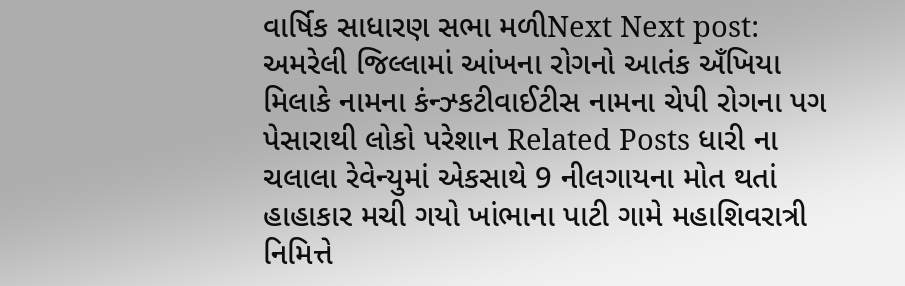વાર્ષિક સાધારણ સભા મળીNext Next post: અમરેલી જિલ્લામાં આંખના રોગનો આતંક અઁખિયા મિલાકે નામના કંન્ઝ્કટીવાઈટીસ નામના ચેપી રોગના પગ પેસારાથી લોકો પરેશાન Related Posts ધારી ના ચલાલા રેવેન્યુમાં એકસાથે 9 નીલગાયના મોત થતાં હાહાકાર મચી ગયો ખાંભાના પાટી ગામે મહાશિવરાત્રી નિમિત્તે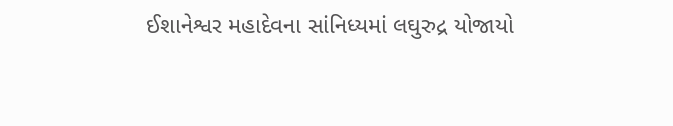ઈશાનેશ્વર મહાદેવના સાંનિધ્યમાં લઘુરુદ્ર યોજાયો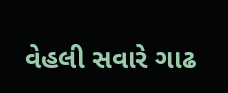વેહલી સવારે ગાઢ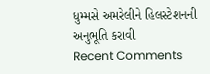ધુમ્મસે અમરેલીને હિલસ્ટેશનની અનુભૂતિ કરાવી
Recent Comments